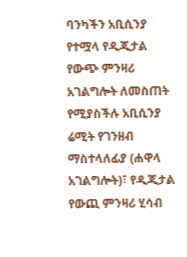ባንካችን አቢሲንያ የተሟላ የዲጂታል የውጭ ምንዛሪ አገልግሎት ለመስጠት የሚያስችሉ አቢሲንያ ሬሚት የገንዘብ ማስተላለፊያ (ሐዋላ አገልግሎት)፣ የዲጂታል የውጪ ምንዛሪ ሂሳብ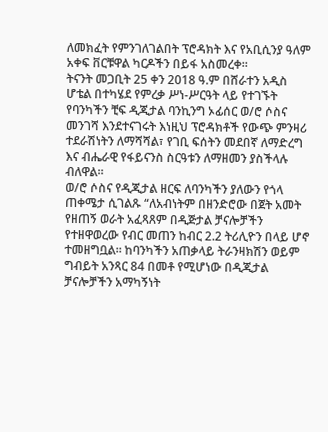ለመክፈት የምንገለገልበት ፕሮዳክት እና የአቢሲንያ ዓለም አቀፍ ቨርቹዋል ካርዶችን በይፋ አስመረቀ።
ትናንት መጋቢት 25 ቀን 2018 ዓ.ም በሸራተን አዲስ ሆቴል በተካሄደ የምረቃ ሥነ-ሥርዓት ላይ የተገኙት የባንካችን ቺፍ ዲጂታል ባንኪንግ ኦፊሰር ወ/ሮ ሶስና መንገሻ እንደተናገሩት እነዚህ ፕሮዳክቶች የውጭ ምንዛሪ ተደራሽነትን ለማሻሻል፣ የገቢ ፍሰትን መደበኛ ለማድረግ እና ብሔራዊ የፋይናንስ ስርዓቱን ለማዘመን ያስችላሉ ብለዋል።
ወ/ሮ ሶስና የዲጂታል ዘርፍ ለባንካችን ያለውን የጎላ ጠቀሜታ ሲገልጹ “ለአብነትም በዘንድሮው በጀት አመት የዘጠኝ ወራት አፈጻጸም በዲጅታል ቻናሎቻችን የተዘዋወረው የብር መጠን ከብር 2.2 ትሪሊዮን በላይ ሆኖ ተመዘግቧል። ከባንካችን አጠቃላይ ትራንዛክሽን ወይም ግብይት አንጻር 84 በመቶ የሚሆነው በዲጂታል ቻናሎቻችን አማካኝነት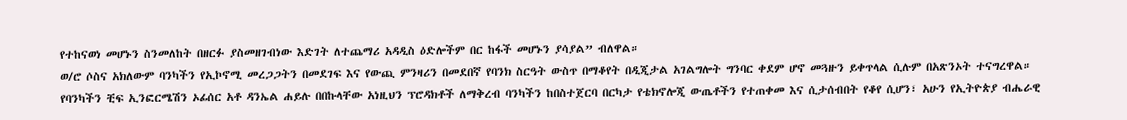የተከናወነ መሆኑን ስንመለከት በዘርፉ ያስመዘገብነው እድገት ለተጨማሪ አዳዲስ ዕድሎችም በር ከፋች መሆኑን ያሳያል” ብለዋል።
ወ/ሮ ሶስና አክለውም ባንካችን የኢኮኖሚ መረጋጋትን በመደገፍ እና የውጪ ምንዛሪን በመደበኛ የባንክ ስርዓት ውስጥ በማቆየት በዲጂታል አገልግሎት ግንባር ቀደም ሆኖ መጓዙን ይቀጥላል ሲሉም በአጽንኦት ተናግረዋል።
የባንካችን ቺፍ ኢንፎርሜሽን ኦፊሰር አቶ ዳንኤል ሐይሉ በበኩላቸው አነዚህን ፕሮዳክቶች ለማቅረብ ባንካችን ከበስተጀርባ በርካታ የቴክኖሎጂ ውጤቶችን የተጠቀመ እና ሲታሰብበት የቆየ ሲሆን፣ አሁን የኢትዮጵያ ብሔራዊ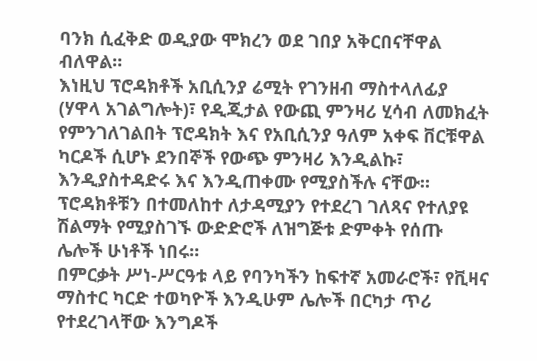ባንክ ሲፈቅድ ወዲያው ሞክረን ወደ ገበያ አቅርበናቸዋል ብለዋል።
እነዚህ ፕሮዳክቶች አቢሲንያ ሬሚት የገንዘብ ማስተላለፊያ (ሃዋላ አገልግሎት)፣ የዲጂታል የውጪ ምንዛሪ ሂሳብ ለመክፈት የምንገለገልበት ፕሮዳክት እና የአቢሲንያ ዓለም አቀፍ ቨርቹዋል ካርዶች ሲሆኑ ደንበኞች የውጭ ምንዛሪ እንዲልኩ፣ እንዲያስተዳድሩ እና እንዲጠቀሙ የሚያስችሉ ናቸው።
ፕሮዳክቶቹን በተመለከተ ለታዳሚያን የተደረገ ገለጻና የተለያዩ ሽልማት የሚያስገኙ ውድድሮች ለዝግጅቱ ድምቀት የሰጡ ሌሎች ሁነቶች ነበሩ።
በምርቃት ሥነ-ሥርዓቱ ላይ የባንካችን ከፍተኛ አመራሮች፣ የቪዛና ማስተር ካርድ ተወካዮች እንዲሁም ሌሎች በርካታ ጥሪ የተደረገላቸው እንግዶች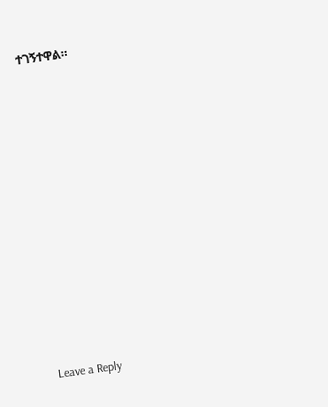ተገኝተዋል።















Leave a Reply